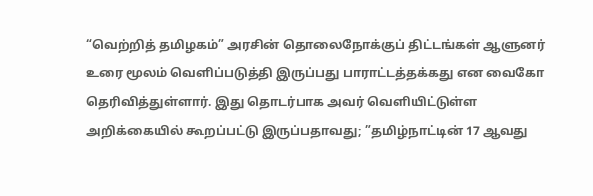“வெற்றித் தமிழகம்” அரசின் தொலைநோக்குப் திட்டங்கள் ஆளுனர் உரை மூலம் வெளிப்படுத்தி இருப்பது பாராட்டத்தக்கது என வைகோ தெரிவித்துள்ளார். இது தொடர்பாக அவர் வெளியிட்டுள்ள அறிக்கையில் கூறப்பட்டு இருப்பதாவது; ”தமிழ்நாட்டின் 17 ஆவது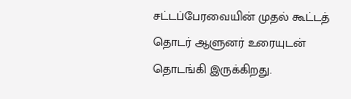சட்டப்பேரவையின் முதல் கூட்டத் தொடர் ஆளுனர் உரையுடன் தொடங்கி இருக்கிறது.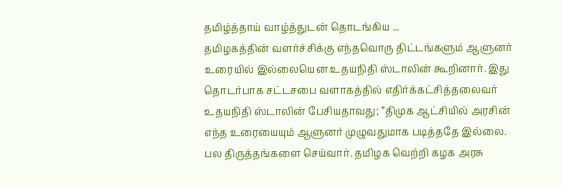தமிழ்த்தாய் வாழ்த்துடன் தொடங்கிய ...
தமிழகத்தின் வளர்ச்சிக்கு எந்தவொரு திட்டங்களும் ஆளுனர் உரையில் இல்லையென உதயநிதி ஸ்டாலின் கூறினார். இது தொடர்பாக சட்டசபை வளாகத்தில் எதிர்க்கட்சித்தலைவர் உதயநிதி ஸ்டாலின் பேசியதாவது; ”திமுக ஆட்சியில் அரசின் எந்த உரையையும் ஆளுனர் முழுவதுமாக படித்ததே இல்லை. பல திருத்தங்களை செய்வார். தமிழக வெற்றி கழக அரசு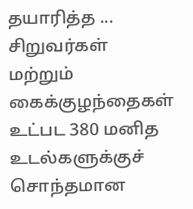தயாரித்த ...
சிறுவர்கள் மற்றும் கைக்குழந்தைகள் உட்பட 380 மனித உடல்களுக்குச் சொந்தமான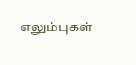எலும்புகள்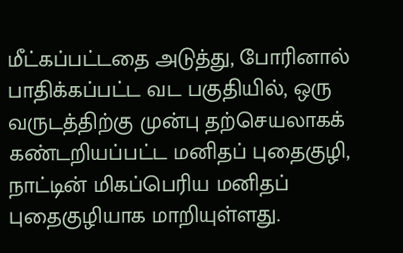மீட்கப்பட்டதை அடுத்து, போரினால் பாதிக்கப்பட்ட வட பகுதியில், ஒரு வருடத்திற்கு முன்பு தற்செயலாகக் கண்டறியப்பட்ட மனிதப் புதைகுழி, நாட்டின் மிகப்பெரிய மனிதப் புதைகுழியாக மாறியுள்ளது.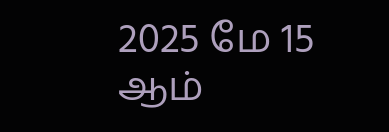2025 மே 15 ஆம்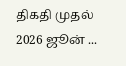திகதி முதல் 2026 ஜூன் ...